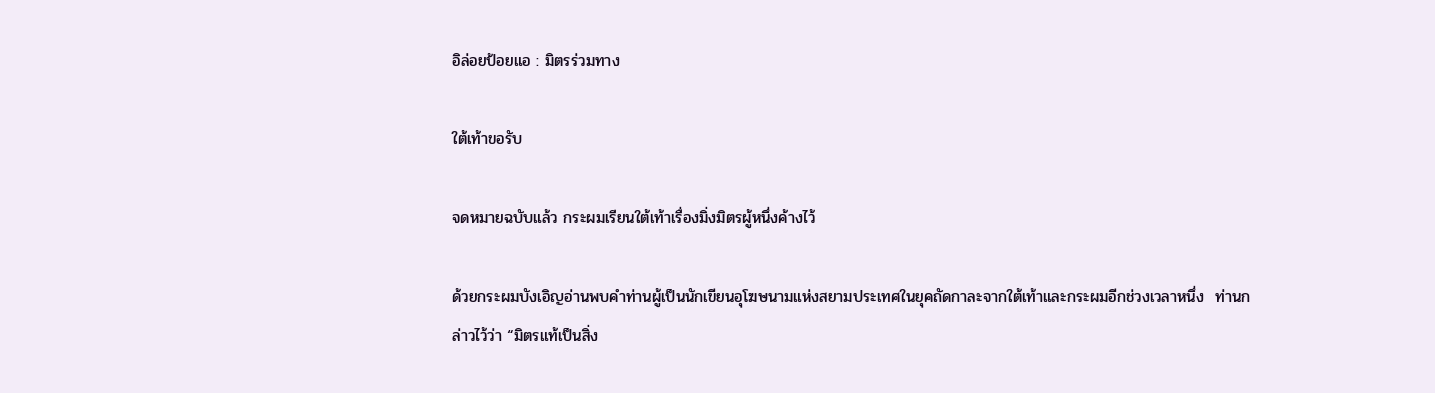อิล่อยป้อยแอ : มิตรร่วมทาง

ใต้เท้าขอรับ

จดหมายฉบับแล้ว กระผมเรียนใต้เท้าเรื่องมิ่งมิตรผู้หนึ่งค้างไว้

ด้วยกระผมบังเอิญอ่านพบคำท่านผู้เป็นนักเขียนอุโฆษนามแห่งสยามประเทศในยุคถัดกาละจากใต้เท้าและกระผมอีกช่วงเวลาหนึ่ง  ท่านกล่าวไว้ว่า “มิตรแท้เป็นสิ่ง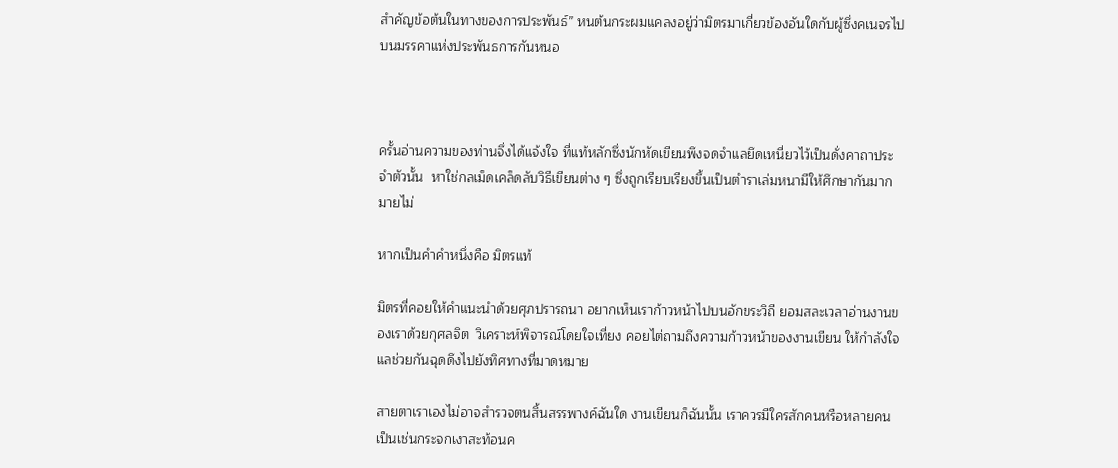สำคัญข้อต้นในทางของการประพันธ์” หนต้นกระผมแคลงอยู่ว่ามิตรมาเกี่ยวข้องอันใดกับผู้ซึ่งคเนจรไปบนมรรคาแห่งประพันธการกันหนอ



ครั้นอ่านความของท่านจึ่งได้แจ้งใจ ที่แท้หลักซึ่งนักหัดเขียนพึงจดจำแลยึดเหนี่ยวไว้เป็นดั่งคาถาประจำตัวนั้น  หาใช่กลเม็ดเคล็ดลับวิธีเขียนต่าง ๆ ซึ่งถูกเรียบเรียงขึ้นเป็นตำราเล่มหนามีให้ศึกษากันมากมายไม่

หากเป็นคำคำหนึ่งคือ มิตรแท้

มิตรที่คอยให้คำแนะนำด้วยศุภปรารถนา อยากเห็นเราก้าวหน้าไปบนอักขระวิถี ยอมสละเวลาอ่านงานของเราด้วยกุศลจิต  วิเคราะห์พิจารณ์โดยใจเที่ยง คอยไต่ถามถึงความก้าวหน้าของงานเขียน ให้กำลังใจแลช่วยกันฉุดดึงไปยังทิศทางที่มาดหมาย

สายตาเราเองไม่อาจสำรวจตนสิ้นสรรพางค์ฉันใด งานเขียนก็ฉันนั้น เราควรมีใครสักคนหรือหลายคนเป็นเช่นกระจกเงาสะท้อนค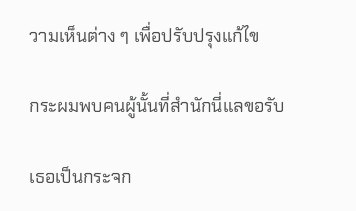วามเห็นต่าง ๆ เพื่อปรับปรุงแก้ไข

กระผมพบคนผู้นั้นที่สำนักนี่แลขอรับ

เธอเป็นกระจก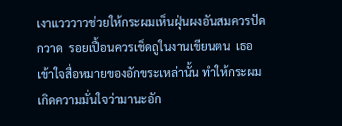เงาแวววาวช่วยให้กระผมเห็นฝุ่นผงอันสมควรปัดกวาด  รอยเปื้อนควรเช็ดถูในงานเขียนตน  เธอเข้าใจสื่อหมายของอักขระเหล่านั้น ทำให้กระผมเกิดความมั่นใจว่ามานะอัก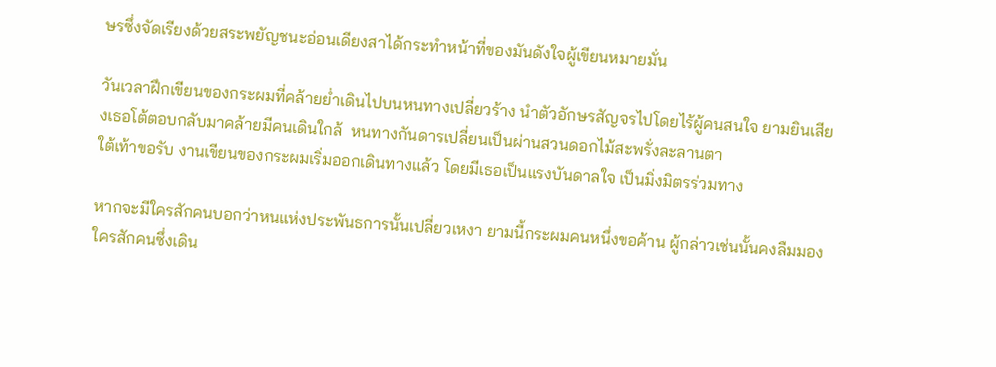ษรซึ่งจัดเรียงด้วยสระพยัญชนะอ่อนเดียงสาได้กระทำหน้าที่ของมันดังใจผู้เขียนหมายมั่น

วันเวลาฝึกเขียนของกระผมที่คล้ายย่ำเดินไปบนหนทางเปลี่ยวร้าง นำตัวอักษรสัญจรไปโดยไร้ผู้คนสนใจ ยามยินเสียงเธอโต้ตอบกลับมาคล้ายมีคนเดินใกล้  หนทางกันดารเปลี่ยนเป็นผ่านสวนดอกไม้สะพรั่งละลานตา
ใต้เท้าขอรับ งานเขียนของกระผมเริ่มออกเดินทางแล้ว โดยมีเธอเป็นแรงบันดาลใจ เป็นมิ่งมิตรร่วมทาง

หากจะมีใครสักคนบอกว่าหนแห่งประพันธการนั้นเปลี่ยวเหงา ยามนี้กระผมคนหนึ่งขอค้าน ผู้กล่าวเช่นนั้นคงลืมมองใครสักคนซึ่งเดิน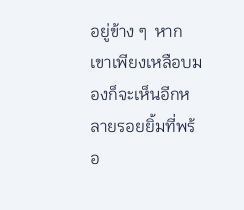อยู่ข้าง ๆ  หากเขาเพียงเหลือบมองก็จะเห็นอีกหลายรอยยิ้มที่พร้อ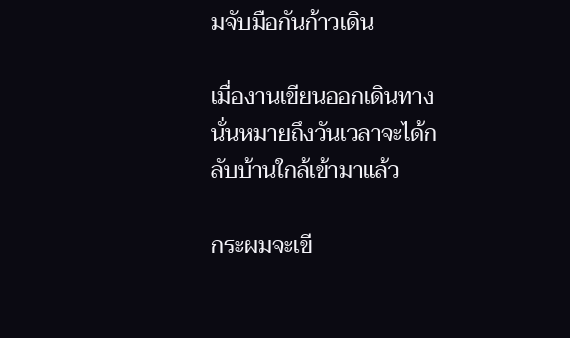มจับมือกันก้าวเดิน

เมื่องานเขียนออกเดินทาง นั่นหมายถึงวันเวลาจะได้กลับบ้านใกล้เข้ามาแล้ว

กระผมจะเขี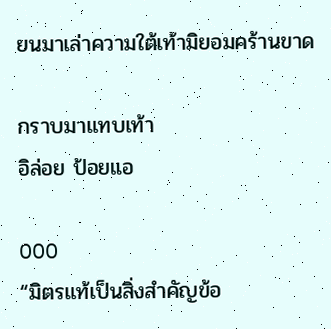ยนมาเล่าความใต้เท้ามิยอมคร้านขาด

กราบมาแทบเท้า
อิล่อย ป้อยแอ

OOO
“มิตรแท้เป็นสิ่งสำคัญข้อ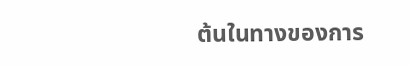ต้นในทางของการ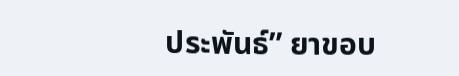ประพันธ์” ยาขอบ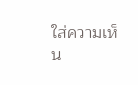ใส่ความเห็น